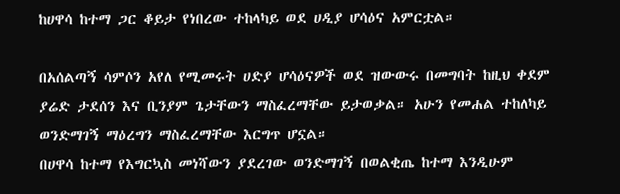ከሀዋሳ ከተማ ጋር ቆይታ የነበረው ተከላካይ ወደ ሀዲያ ሆሳዕና አምርቷል።

በአሰልጣኝ ሳምሶን አየለ የሚመሩት ሀድያ ሆሳዕናዎች ወደ ዝውውሩ በመግባት ከዚህ ቀደም ያሬድ ታደሰን እና ቢንያም ጌታቸውን ማስፈረማቸው ይታወቃል። አሁን የመሐል ተከለካይ ወንድማገኝ ማዕረግን ማስፈረማቸው እርግጥ ሆኗል።
በሀዋሳ ከተማ የእግርኳስ መነሻውን ያደረገው ወንድማገኝ በወልቂጤ ከተማ እንዲሁም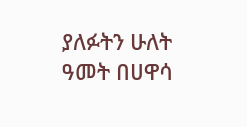ያለፉትን ሁለት ዓመት በሀዋሳ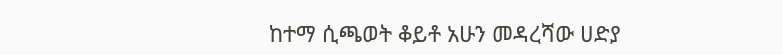ከተማ ሲጫወት ቆይቶ አሁን መዳረሻው ሀድያ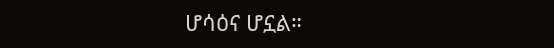ሆሳዕና ሆኗል።